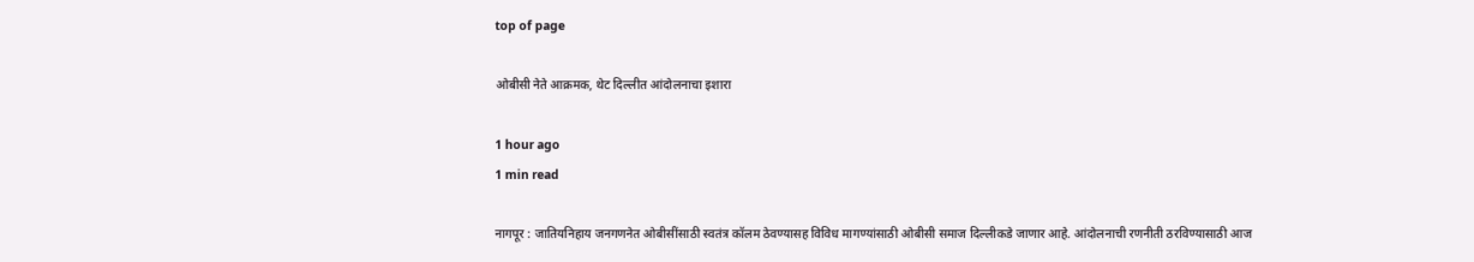top of page

ओबीसी नेते आक्रमक, थेट दिल्लीत आंदोलनाचा इशारा

1 hour ago
1 min read

नागपूर : जातियनिहाय जनगणनेत ओबीसींसाठी स्वतंत्र कॉलम ठेवण्यासह विविध मागण्यांसाठी ओबीसी समाज दिल्लीकडे जाणार आहे. आंदोलनाची रणनीती ठरविण्यासाठी आज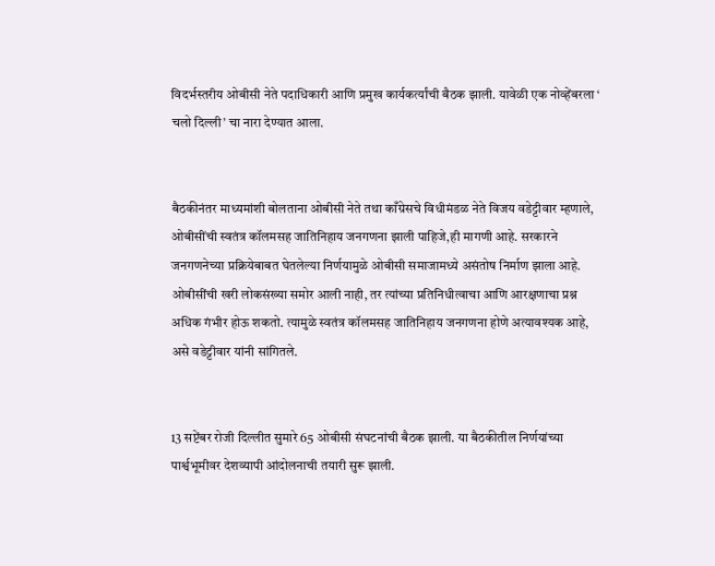विदर्भस्तरीय ओबीसी नेते पदाधिकारी आणि प्रमुख कार्यकर्त्यांची बैठक झाली. यावेळी एक नोव्हेंबरला ‘ चलो दिल्ली’ चा नारा देण्यात आला.


बैठकीनंतर माध्यमांशी बोलताना ओबीसी नेते तथा काँग्रेसचे विधीमंडळ नेते विजय वडेट्टीवार म्हणाले, ओबीसींची स्वतंत्र कॉलमसह जातिनिहाय जनगणना झाली पाहिजे,ही मागणी आहे. सरकारने जनगणनेच्या प्रक्रियेबाबत घेतलेल्या निर्णयामुळे ओबीसी समाजामध्ये असंतोष निर्माण झाला आहे. ओबीसींची खरी लोकसंख्या समोर आली नाही, तर त्यांच्या प्रतिनिधीत्वाचा आणि आरक्षणाचा प्रश्न अधिक गंभीर होऊ शकतो. त्यामुळे स्वतंत्र कॉलमसह जातिनिहाय जनगणना होणे अत्यावश्यक आहे, असे वडेट्टीवार यांनी सांगितले.


13 सप्टेंबर रोजी दिल्लीत सुमारे 65 ओबीसी संघटनांची बैठक झाली. या बैठकीतील निर्णयांच्या पार्श्वभूमीवर देशव्यापी आंदोलनाची तयारी सुरू झाली.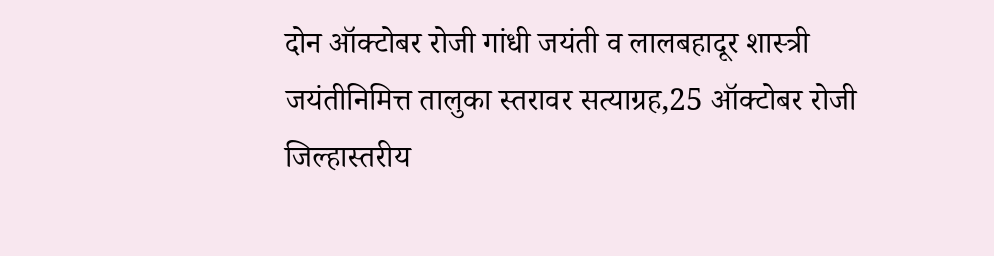दोन ऑक्टोबर रोजी गांधी जयंती व लालबहादूर शास्त्री जयंतीनिमित्त तालुका स्तरावर सत्याग्रह,25 ऑक्टोबर रोजी जिल्हास्तरीय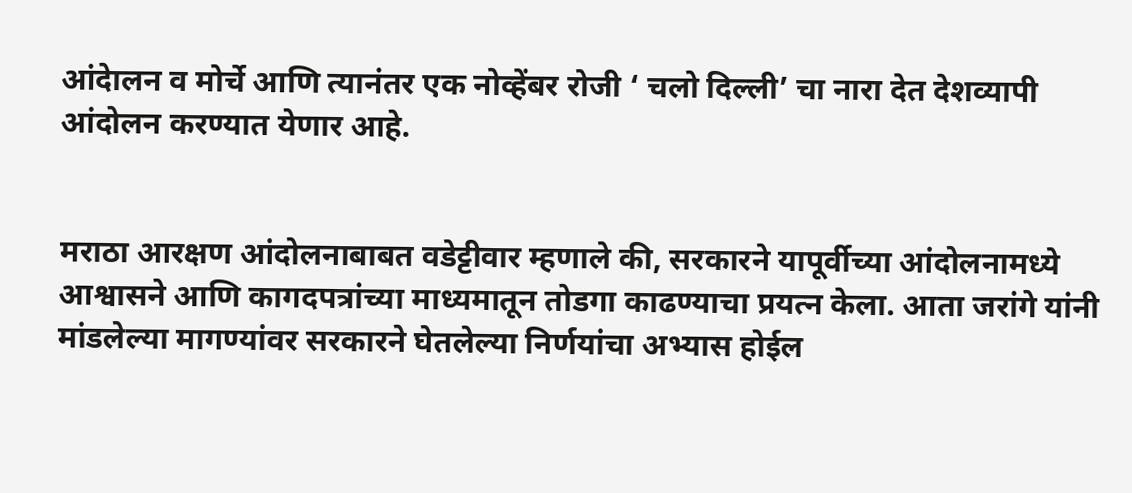आंदेालन व मोर्चे आणि त्यानंतर एक नोव्हेंबर रोजी ‘ चलो दिल्ली’ चा नारा देत देशव्यापी आंदोलन करण्यात येणार आहे.


मराठा आरक्षण आंदोलनाबाबत वडेट्टीवार म्हणाले की, सरकारने यापूर्वीच्या आंदोलनामध्ये आश्वासने आणि कागदपत्रांच्या माध्यमातून तोडगा काढण्याचा प्रयत्न केला. आता जरांगे यांनी मांडलेल्या मागण्यांवर सरकारने घेतलेल्या निर्णयांचा अभ्यास होईल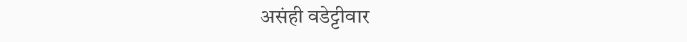असंही वडेट्टीवार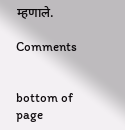म्हणाले.

Comments


bottom of page